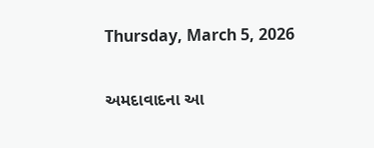Thursday, March 5, 2026

અમદાવાદના આ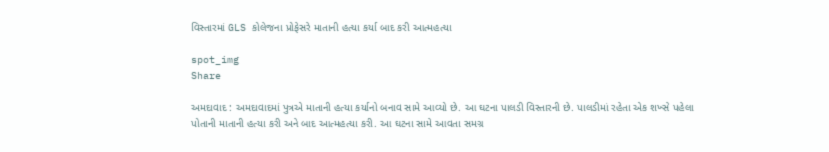વિસ્તારમાં GLS કોલેજના પ્રોફેસરે માતાની હત્યા કર્યા બાદ કરી આત્મહત્યા

spot_img
Share

અમદાવાદ : અમદાવાદમાં પુત્રએ માતાની હત્યા કર્યાનો બનાવ સામે આવ્યો છે. આ ઘટના પાલડી વિસ્તારની છે. પાલડીમાં રહેતા એક શખ્સે પહેલા પોતાની માતાની હત્યા કરી અને બાદ આત્મહત્યા કરી. આ ઘટના સામે આવતા સમગ્ર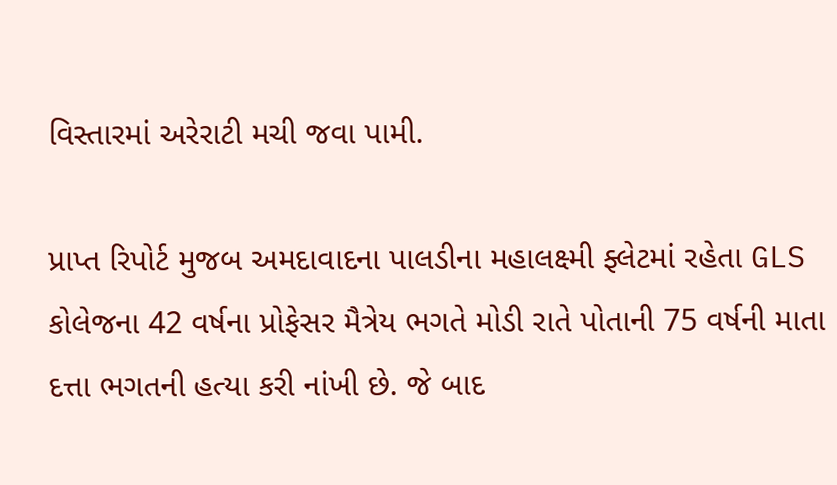વિસ્તારમાં અરેરાટી મચી જવા પામી.

પ્રાપ્ત રિપોર્ટ મુજબ અમદાવાદના પાલડીના મહાલક્ષ્મી ફ્લેટમાં રહેતા GLS કોલેજના 42 વર્ષના પ્રોફેસર મૈત્રેય ભગતે મોડી રાતે પોતાની 75 વર્ષની માતા દત્તા ભગતની હત્યા કરી નાંખી છે. જે બાદ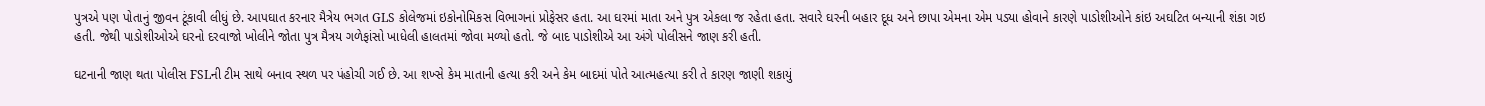પુત્રએ પણ પોતાનું જીવન ટૂંકાવી લીધું છે. આપઘાત કરનાર મૈત્રેય ભગત GLS કોલેજમાં ઇકોનોમિકસ વિભાગનાં પ્રોફેસર હતા. આ ઘરમાં માતા અને પુત્ર એકલા જ રહેતા હતા. સવારે ઘરની બહાર દૂધ અને છાપા એમના એમ પડ્યા હોવાને કારણે પાડોશીઓને કાંઇ અઘટિત બન્યાની શંકા ગઇ હતી. જેથી પાડોશીઓએ ઘરનો દરવાજો ખોલીને જોતા પુત્ર મૈત્રય ગળેફાંસો ખાધેલી હાલતમાં જોવા મળ્યો હતો. જે બાદ પાડોશીએ આ અંગે પોલીસને જાણ કરી હતી.

ઘટનાની જાણ થતા પોલીસ FSLની ટીમ સાથે બનાવ સ્થળ પર પંહોચી ગઈ છે. આ શખ્સે કેમ માતાની હત્યા કરી અને કેમ બાદમાં પોતે આત્મહત્યા કરી તે કારણ જાણી શકાયું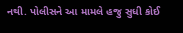નથી. પોલીસને આ મામલે હજુ સુધી કોઈ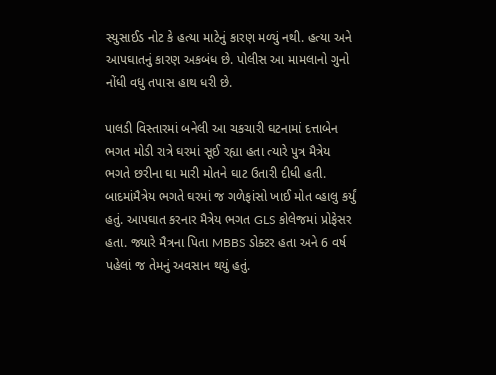સ્યુસાઈડ નોટ કે હત્યા માટેનું કારણ મળ્યું નથી. હત્યા અને આપઘાતનું કારણ અકબંધ છે. પોલીસ આ મામલાનો ગુનો નોંધી વધુ તપાસ હાથ ધરી છે.

પાલડી વિસ્તારમાં બનેલી આ ચકચારી ઘટનામાં દત્તાબેન ભગત મોડી રાત્રે ઘરમાં સૂઈ રહ્યા હતા ત્યારે પુત્ર મૈત્રેય ભગતે છરીના ઘા મારી મોતને ઘાટ ઉતારી દીધી હતી. બાદમાંમૈત્રેય ભગતે ઘરમાં જ ગળેફાંસો ખાઈ મોત વ્હાલુ કર્યું હતું. આપઘાત કરનાર મૈત્રેય ભગત GLS કોલેજમાં પ્રોફેસર હતા. જ્યારે મૈત્રના પિતા MBBS ડોક્ટર હતા અને 6 વર્ષ પહેલાં જ તેમનું અવસાન થયું હતું.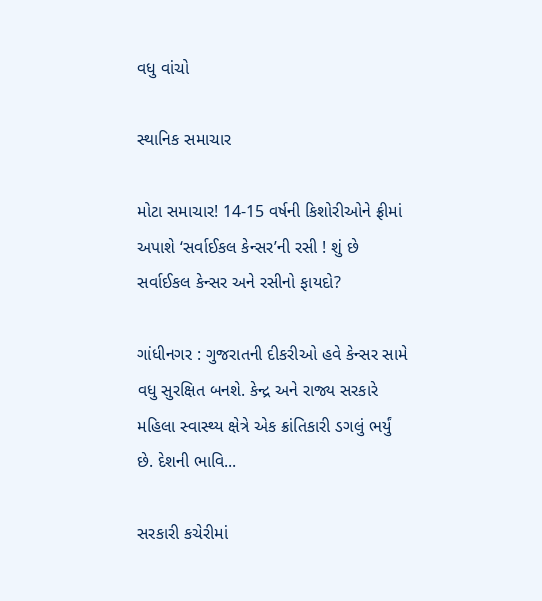વધુ વાંચો

સ્થાનિક સમાચાર

મોટા સમાચાર! 14-15 વર્ષની કિશોરીઓને ફ્રીમાં અપાશે ‘સર્વાઈકલ કેન્સર’ની રસી ! શું છે સર્વાઈકલ કેન્સર અને રસીનો ફાયદો?

ગાંધીનગર : ગુજરાતની દીકરીઓ હવે કેન્સર સામે વધુ સુરક્ષિત બનશે. કેન્દ્ર અને રાજ્ય સરકારે મહિલા સ્વાસ્થ્ય ક્ષેત્રે એક ક્રાંતિકારી ડગલું ભર્યું છે. દેશની ભાવિ...

સરકારી કચેરીમાં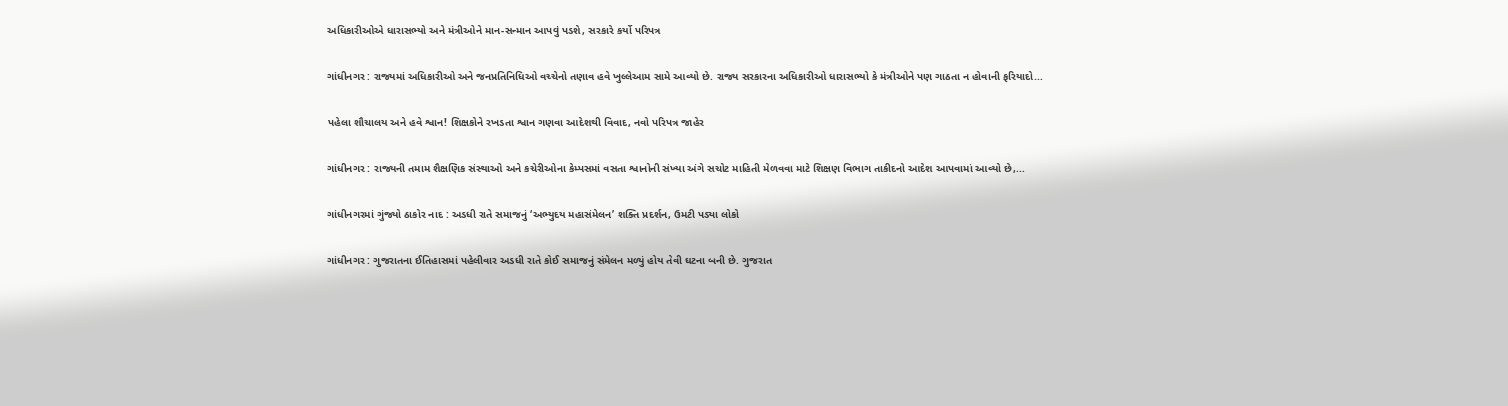અધિકારીઓએ ધારાસભ્યો અને મંત્રીઓને માન-સન્માન આપવું પડશે, સરકારે કર્યો પરિપત્ર

ગાંધીનગર : રાજ્યમાં અધિકારીઓ અને જનપ્રતિનિધિઓ વચ્ચેનો તણાવ હવે ખુલ્લેઆમ સામે આવ્યો છે. રાજ્ય સરકારના અધિકારીઓ ધારાસભ્યો કે મંત્રીઓને પણ ગાઠતા ન હોવાની ફરિયાદો...

પહેલા શૌચાલય અને હવે શ્વાન! શિક્ષકોને રખડતા શ્વાન ગણવા આદેશથી વિવાદ, નવો પરિપત્ર જાહેર

ગાંધીનગર : રાજ્યની તમામ શૈક્ષણિક સંસ્થાઓ અને કચેરીઓના કેમ્પસમાં વસતા શ્વાનોની સંખ્યા અંગે સચોટ માહિતી મેળવવા માટે શિક્ષણ વિભાગ તાકીદનો આદેશ આપવામાં આવ્યો છે,...

ગાંધીનગરમાં ગુંજ્યો ઠાકોર નાદ : અડધી રાતે સમાજનું ‘અભ્યુદય મહાસંમેલન’ શક્તિ પ્રદર્શન, ઉમટી પડ્યા લોકો

ગાંધીનગર : ગુજરાતના ઈતિહાસમાં પહેલીવાર અડધી રાતે કોઈ સમાજનું સંમેલન મળ્યું હોય તેવી ઘટના બની છે. ગુજરાત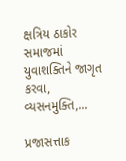ક્ષત્રિય ઠાકોર સમાજમાં યુવાશક્તિને જાગૃત કરવા, વ્યસનમુક્તિ,...

પ્રજાસત્તાક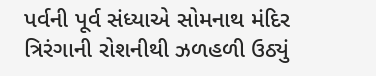પર્વની પૂર્વ સંધ્યાએ સોમનાથ મંદિર ત્રિરંગાની રોશનીથી ઝળહળી ઉઠ્યું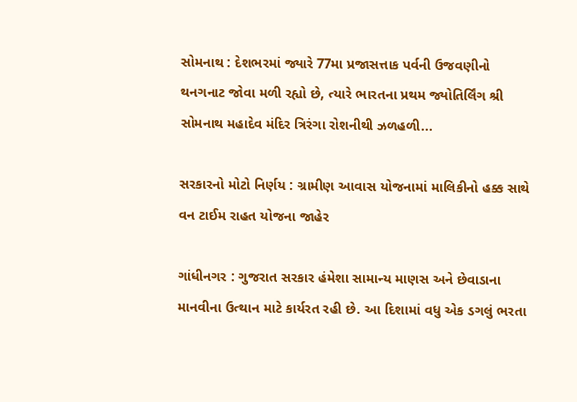સોમનાથ : દેશભરમાં જ્યારે 77મા પ્રજાસત્તાક પર્વની ઉજવણીનો થનગનાટ જોવા મળી રહ્યો છે, ત્યારે ભારતના પ્રથમ જ્યોતિર્લિંગ શ્રી સોમનાથ મહાદેવ મંદિર ત્રિરંગા રોશનીથી ઝળહળી...

સરકારનો મોટો નિર્ણય : ગ્રામીણ આવાસ યોજનામાં માલિકીનો હક્ક સાથે વન ટાઈમ રાહત યોજના જાહેર

ગાંધીનગર : ગુજરાત સરકાર હંમેશા સામાન્ય માણસ અને છેવાડાના માનવીના ઉત્થાન માટે કાર્યરત રહી છે. આ દિશામાં વધુ એક ડગલું ભરતા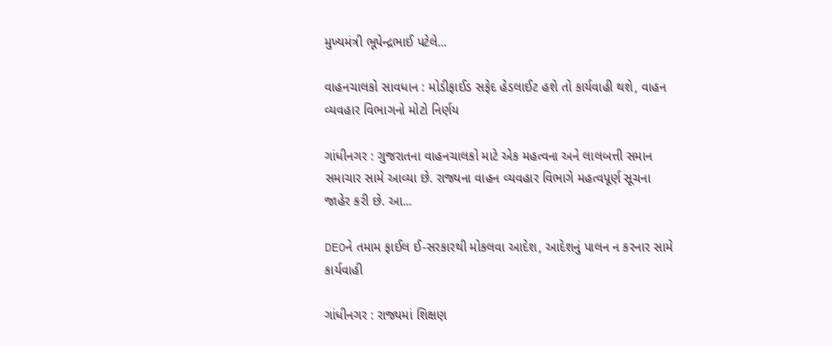મુખ્યમંત્રી ભૂપેન્દ્રભાઈ પટેલે...

વાહનચાલકો સાવધાન : મોડીફાઈડ સફેદ હેડલાઈટ હશે તો કાર્યવાહી થશે, વાહન વ્યવહાર વિભાગનો મોટો નિર્ણય

ગાંધીનગર : ગુજરાતના વાહનચાલકો માટે એક મહત્વના અને લાલબત્તી સમાન સમાચાર સામે આવ્યા છે. રાજ્યના વાહન વ્યવહાર વિભાગે મહત્વપૂર્ણ સૂચના જાહેર કરી છે. આ...

DEOને તમામ ફાઈલ ઈ-સરકારથી મોકલવા આદેશ, આદેશનું પાલન ન કરનાર સામે કાર્યવાહી

ગાંધીનગર : રાજ્યમાં શિક્ષણ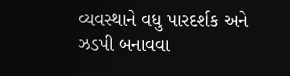વ્યવસ્થાને વધુ પારદર્શક અને ઝડપી બનાવવા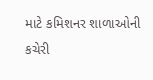માટે કમિશનર શાળાઓની કચેરી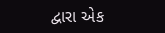દ્વારા એક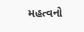મહત્વનો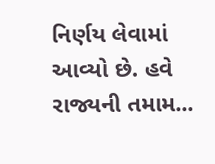નિર્ણય લેવામાં આવ્યો છે. હવે રાજ્યની તમામ...